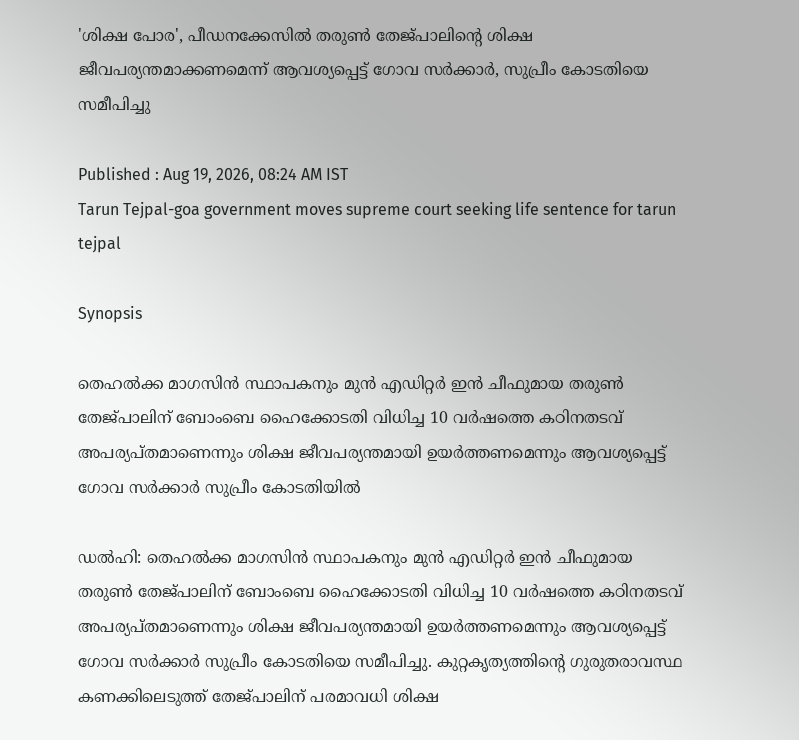'ശിക്ഷ പോര', പീഡനക്കേസിൽ തരുൺ തേജ്പാലിന്‍റെ ശിക്ഷ ജീവപര്യന്തമാക്കണമെന്ന് ആവശ്യപ്പെട്ട് ഗോവ സർക്കാർ, സുപ്രീം കോടതിയെ സമീപിച്ചു

Published : Aug 19, 2026, 08:24 AM IST
Tarun Tejpal-goa government moves supreme court seeking life sentence for tarun tejpal

Synopsis

തെഹൽക്ക മാഗസിൻ സ്ഥാപകനും മുൻ എഡിറ്റർ ഇൻ ചീഫുമായ തരുൺ തേജ്പാലിന് ബോംബെ ഹൈക്കോടതി വിധിച്ച 10 വർഷത്തെ കഠിനതടവ് അപര്യപ്തമാണെന്നും ശിക്ഷ ജീവപര്യന്തമായി ഉയർത്തണമെന്നും ആവശ്യപ്പെട്ട് ഗോവ സർക്കാർ സുപ്രീം കോടതിയിൽ

ഡൽഹി: തെഹൽക്ക മാഗസിൻ സ്ഥാപകനും മുൻ എഡിറ്റർ ഇൻ ചീഫുമായ തരുൺ തേജ്പാലിന് ബോംബെ ഹൈക്കോടതി വിധിച്ച 10 വർഷത്തെ കഠിനതടവ് അപര്യപ്തമാണെന്നും ശിക്ഷ ജീവപര്യന്തമായി ഉയർത്തണമെന്നും ആവശ്യപ്പെട്ട് ഗോവ സർക്കാർ സുപ്രീം കോടതിയെ സമീപിച്ചു. കുറ്റകൃത്യത്തിന്‍റെ ഗുരുതരാവസ്ഥ കണക്കിലെടുത്ത് തേജ്പാലിന് പരമാവധി ശിക്ഷ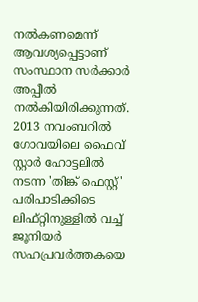നൽകണമെന്ന് ആവശ്യപ്പെട്ടാണ് സംസ്ഥാന സർക്കാർ അപ്പീൽ നൽകിയിരിക്കുന്നത്. 2013 നവംബറിൽ ഗോവയിലെ ഫൈവ് സ്റ്റാർ ഹോട്ടലിൽ നടന്ന 'തിങ്ക് ഫെസ്റ്റ്' പരിപാടിക്കിടെ ലിഫ്റ്റിനുള്ളിൽ വച്ച് ജൂനിയർ സഹപ്രവർത്തകയെ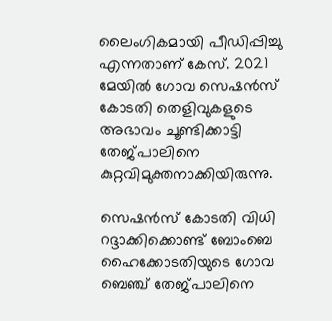ലൈംഗികമായി പീഡിപ്പിച്ചു എന്നതാണ് കേസ്. 2021 മേയിൽ ഗോവ സെഷൻസ് കോടതി തെളിവുകളുടെ അഭാവം ചൂണ്ടിക്കാട്ടി തേജ്പാലിനെ കുറ്റവിമുക്തനാക്കിയിരുന്നു.

സെഷൻസ് കോടതി വിധി റദ്ദാക്കിക്കൊണ്ട് ബോംബെ ഹൈക്കോടതിയുടെ ഗോവ ബെഞ്ച് തേജ്പാലിനെ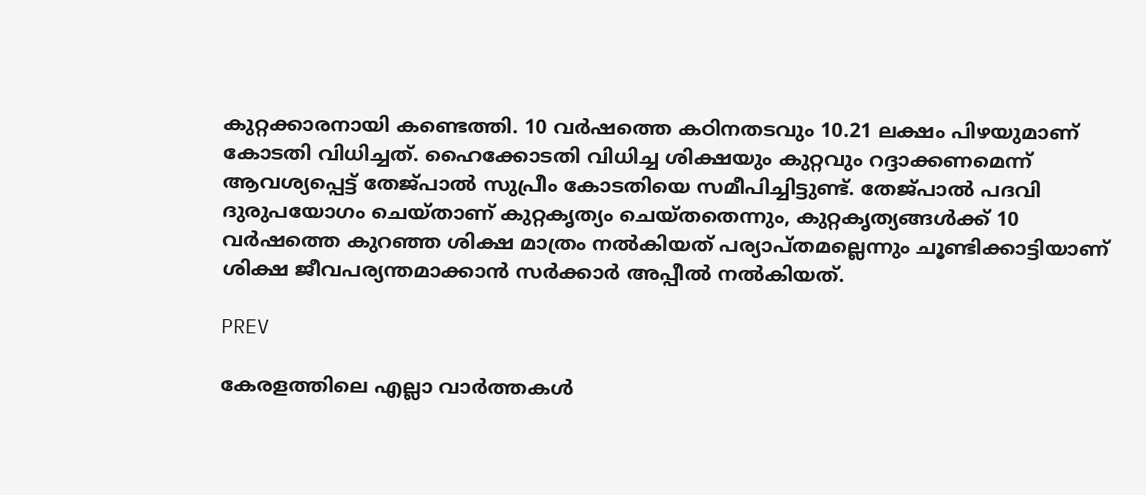കുറ്റക്കാരനായി കണ്ടെത്തി. 10 വർഷത്തെ കഠിനതടവും 10.21 ലക്ഷം പിഴയുമാണ് കോടതി വിധിച്ചത്. ഹൈക്കോടതി വിധിച്ച ശിക്ഷയും കുറ്റവും റദ്ദാക്കണമെന്ന് ആവശ്യപ്പെട്ട് തേജ്പാൽ സുപ്രീം കോടതിയെ സമീപിച്ചിട്ടുണ്ട്. തേജ്പാൽ പദവി ദുരുപയോഗം ചെയ്താണ് കുറ്റകൃത്യം ചെയ്തതെന്നും, കുറ്റകൃത്യങ്ങൾക്ക് 10 വർഷത്തെ കുറഞ്ഞ ശിക്ഷ മാത്രം നൽകിയത് പര്യാപ്തമല്ലെന്നും ചൂണ്ടിക്കാട്ടിയാണ് ശിക്ഷ ജീവപര്യന്തമാക്കാൻ സർക്കാർ അപ്പീൽ നൽകിയത്.

PREV

കേരളത്തിലെ എല്ലാ വാർത്തകൾ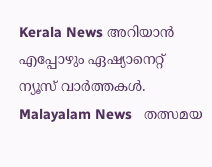Kerala News അറിയാൻ  എപ്പോഴും ഏഷ്യാനെറ്റ് ന്യൂസ് വാർത്തകൾ.  Malayalam News   തത്സമയ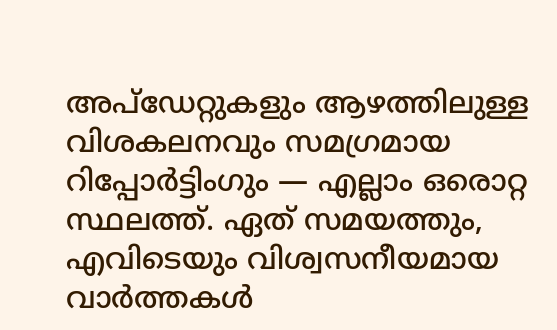അപ്‌ഡേറ്റുകളും ആഴത്തിലുള്ള വിശകലനവും സമഗ്രമായ റിപ്പോർട്ടിംഗും — എല്ലാം ഒരൊറ്റ സ്ഥലത്ത്. ഏത് സമയത്തും, എവിടെയും വിശ്വസനീയമായ വാർത്തകൾ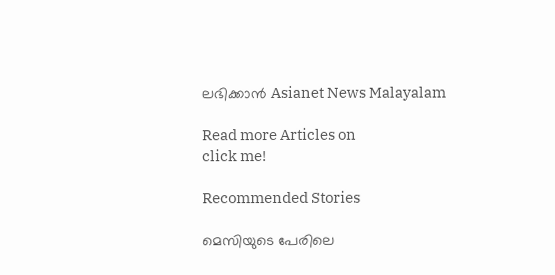ലഭിക്കാൻ Asianet News Malayalam

Read more Articles on
click me!

Recommended Stories

മെസിയുടെ പേരിലെ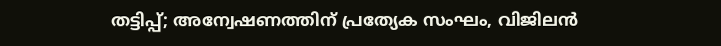തട്ടിപ്പ്; അന്വേഷണത്തിന് പ്രത്യേക സംഘം, വിജിലൻ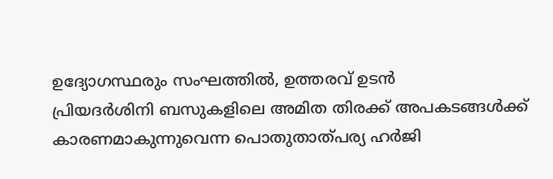ഉദ്യോഗസ്ഥരും സംഘത്തിൽ, ഉത്തരവ് ഉടൻ
പ്രിയദർശിനി ബസുകളിലെ അമിത തിരക്ക് അപകടങ്ങൾക്ക് കാരണമാകുന്നുവെന്ന പൊതുതാത്പര്യ ഹർജി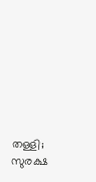തള്ളി; സുരക്ഷ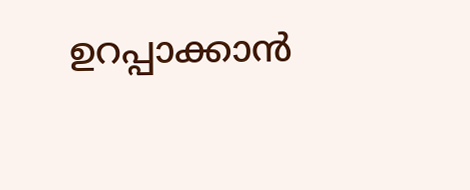ഉറപ്പാക്കാൻ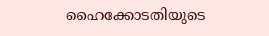ഹൈക്കോടതിയുടെ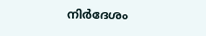നിർദേശം